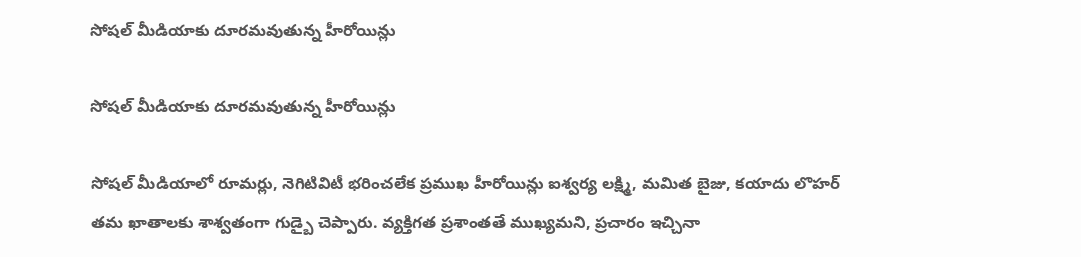సోషల్ మీడియాకు దూరమవుతున్న హీరోయిన్లు

సోషల్ మీడియాకు దూరమవుతున్న హీరోయిన్లు

సోషల్ మీడియాలో రూమర్లు, నెగిటివిటీ భరించలేక ప్రముఖ హీరోయిన్లు ఐశ్వర్య లక్ష్మి, మమిత బైజు, కయాదు లొహర్ తమ ఖాతాలకు శాశ్వతంగా గుడ్బై చెప్పారు. వ్యక్తిగత ప్రశాంతతే ముఖ్యమని, ప్రచారం ఇచ్చినా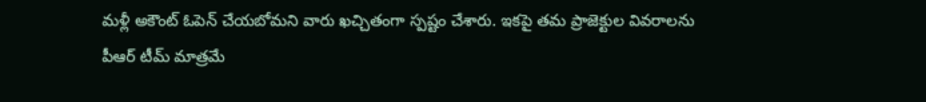మళ్లీ అకౌంట్ ఓపెన్ చేయబోమని వారు ఖచ్చితంగా స్పష్టం చేశారు. ఇకపై తమ ప్రాజెక్టుల వివరాలను పీఆర్ టీమ్ మాత్రమే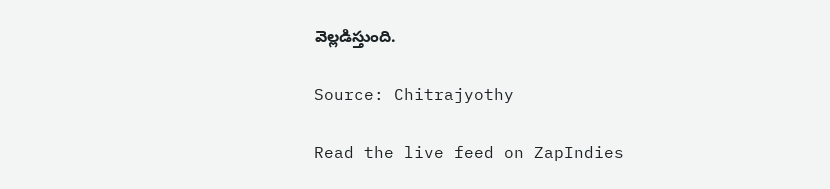వెల్లడిస్తుంది.

Source: Chitrajyothy

Read the live feed on ZapIndies